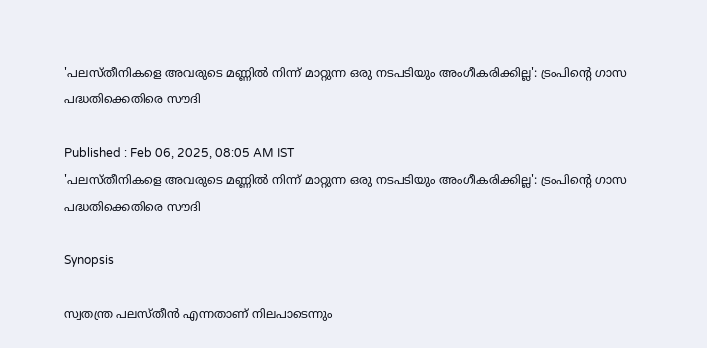'പലസ്തീനികളെ അവരുടെ മണ്ണിൽ നിന്ന് മാറ്റുന്ന ഒരു നടപടിയും അംഗീകരിക്കില്ല': ട്രംപിന്‍റെ ഗാസ പദ്ധതിക്കെതിരെ സൗദി

Published : Feb 06, 2025, 08:05 AM IST
'പലസ്തീനികളെ അവരുടെ മണ്ണിൽ നിന്ന് മാറ്റുന്ന ഒരു നടപടിയും അംഗീകരിക്കില്ല': ട്രംപിന്‍റെ ഗാസ പദ്ധതിക്കെതിരെ സൗദി

Synopsis

സ്വതന്ത്ര പലസ്തീൻ എന്നതാണ് നിലപാടെന്നും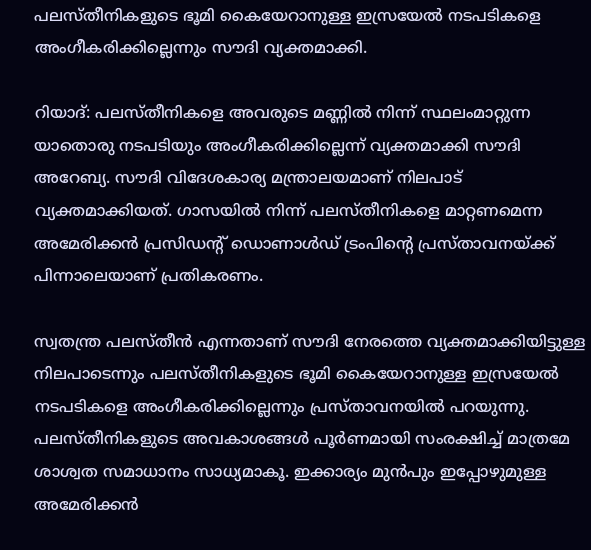പലസ്തീനികളുടെ ഭൂമി കൈയേറാനുള്ള ഇസ്രയേൽ നടപടികളെ അംഗീകരിക്കില്ലെന്നും സൗദി വ്യക്തമാക്കി.

റിയാദ്: പലസ്തീനികളെ അവരുടെ മണ്ണിൽ നിന്ന് സ്ഥലംമാറ്റുന്ന യാതൊരു നടപടിയും അംഗീകരിക്കില്ലെന്ന് വ്യക്തമാക്കി സൗദി അറേബ്യ. സൗദി വിദേശകാര്യ മന്ത്രാലയമാണ് നിലപാട് വ്യക്തമാക്കിയത്. ഗാസയിൽ നിന്ന് പലസ്തീനികളെ മാറ്റണമെന്ന അമേരിക്കൻ പ്രസിഡന്‍റ് ഡൊണാൾഡ് ട്രംപിന്‍റെ പ്രസ്താവനയ്ക്ക് പിന്നാലെയാണ് പ്രതികരണം.

സ്വതന്ത്ര പലസ്തീൻ എന്നതാണ് സൗദി നേരത്തെ വ്യക്തമാക്കിയിട്ടുള്ള നിലപാടെന്നും പലസ്തീനികളുടെ ഭൂമി കൈയേറാനുള്ള ഇസ്രയേൽ നടപടികളെ അംഗീകരിക്കില്ലെന്നും പ്രസ്താവനയിൽ പറയുന്നു. പലസ്തീനികളുടെ അവകാശങ്ങൾ പൂർണമായി സംരക്ഷിച്ച് മാത്രമേ ശാശ്വത സമാധാനം സാധ്യമാകൂ. ഇക്കാര്യം മുൻപും ഇപ്പോഴുമുള്ള അമേരിക്കൻ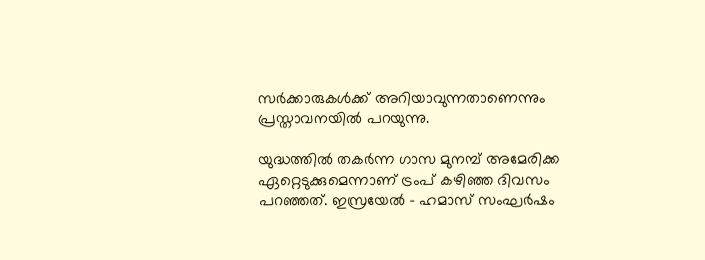സർക്കാരുകൾക്ക് അറിയാവുന്നതാണെന്നും പ്രസ്താവനയിൽ പറയുന്നു.

യുദ്ധത്തിൽ തകർന്ന ഗാസ മുനമ്പ് അമേരിക്ക ഏറ്റെടുക്കുമെന്നാണ് ട്രംപ് കഴിഞ്ഞ ദിവസം പറഞ്ഞത്. ഇസ്രയേൽ - ഹമാസ് സംഘർഷം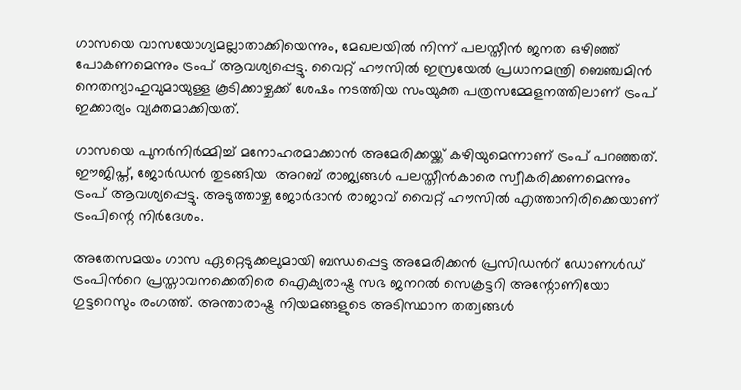ഗാസയെ വാസയോഗ്യമല്ലാതാക്കിയെന്നും, മേഖലയിൽ നിന്ന് പലസ്തീൻ ജനത ഒഴിഞ്ഞ് പോകണമെന്നും ട്രംപ് ആവശ്യപ്പെട്ടു. വൈറ്റ് ഹൗസിൽ ഇസ്രയേൽ പ്രധാനമന്ത്രി ബെഞ്ചമിൻ നെതന്യാഹുവുമായുള്ള കൂടിക്കാഴ്ചക്ക് ശേഷം നടത്തിയ സംയുക്ത പത്രസമ്മേളനത്തിലാണ് ട്രംപ് ഇക്കാര്യം വ്യക്തമാക്കിയത്.

ഗാസയെ പുനർനിർമ്മിച്ച് മനോഹരമാക്കാൻ അമേരിക്കയ്ക്ക് കഴിയുമെന്നാണ് ട്രംപ് പറഞ്ഞത്. ഈജിപ്ത്, ജോർഡൻ തുടങ്ങിയ  അറബ് രാജ്യങ്ങൾ പലസ്തീൻകാരെ സ്വീകരിക്കണമെന്നും ട്രംപ് ആവശ്യപ്പെട്ടു. അടുത്താഴ്ച ജോർദാൻ രാജാവ് വൈറ്റ് ഹൗസിൽ എത്താനിരിക്കെയാണ് ട്രംപിന്റെ നിർദേശം.

അതേസമയം ഗാസ ഏറ്റെടുക്കലുമായി ബന്ധപ്പെട്ട അമേരിക്കൻ പ്രസിഡന്‍റ് ഡോണൾഡ് ട്രംപിന്‍റെ പ്രസ്താവനക്കെതിരെ ഐക്യരാഷ്ട്ര സഭ ജനറൽ സെക്രട്ടറി അന്റോണിയോ ഗുട്ടറെസും രംഗത്ത്. അന്താരാഷ്ട്ര നിയമങ്ങളുടെ അടിസ്ഥാന തത്വങ്ങൾ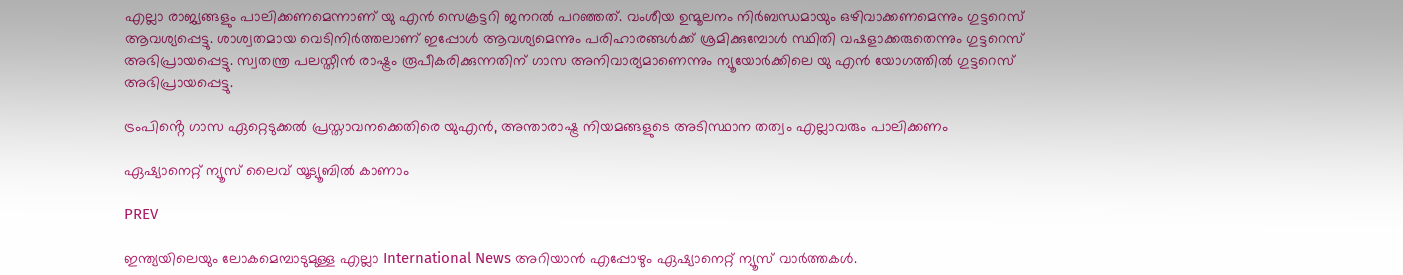എല്ലാ രാജ്യങ്ങളും പാലിക്കണമെന്നാണ് യു എൻ സെക്രട്ടറി ജനറൽ പറഞ്ഞത്. വംശീയ ഉന്മൂലനം നിർബന്ധമായും ഒഴിവാക്കണമെന്നും ഗുട്ടറെസ് ആവശ്യപ്പെട്ടു. ശാശ്വതമായ വെടിനിർത്തലാണ് ഇപ്പോൾ ആവശ്യമെന്നും പരിഹാരങ്ങൾക്ക് ശ്രമിക്കുമ്പോൾ സ്ഥിതി വഷളാക്കരുതെന്നും ഗുട്ടറെസ് അഭിപ്രായപ്പെട്ടു. സ്വതന്ത്ര പലസ്തീൻ രാഷ്ട്രം രൂപീകരിക്കുന്നതിന് ഗാസ അനിവാര്യമാണെന്നും ന്യൂയോർക്കിലെ യു എൻ യോഗത്തിൽ ഗുട്ടറെസ് അഭിപ്രായപ്പെട്ടു.

ട്രംപിൻ്റെ ഗാസ ഏറ്റെടുക്കൽ പ്രസ്താവനക്കെതിരെ യുഎൻ, അന്താരാഷ്ട്ര നിയമങ്ങളുടെ അടിസ്ഥാന തത്വം എല്ലാവരും പാലിക്കണം

ഏഷ്യാനെറ്റ് ന്യൂസ് ലൈവ് യൂട്യൂബിൽ കാണാം

PREV

ഇന്ത്യയിലെയും ലോകമെമ്പാടുമുള്ള എല്ലാ International News അറിയാൻ എപ്പോഴും ഏഷ്യാനെറ്റ് ന്യൂസ് വാർത്തകൾ.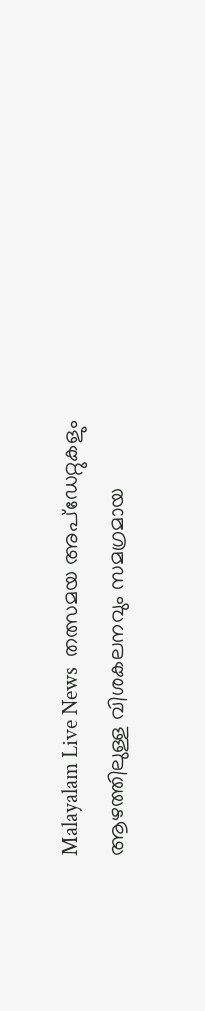Malayalam Live News  തത്സമയ അപ്‌ഡേറ്റുകളും ആഴത്തിലുള്ള വിശകലനവും സമഗ്രമായ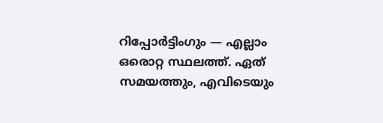റിപ്പോർട്ടിംഗും — എല്ലാം ഒരൊറ്റ സ്ഥലത്ത്. ഏത് സമയത്തും, എവിടെയും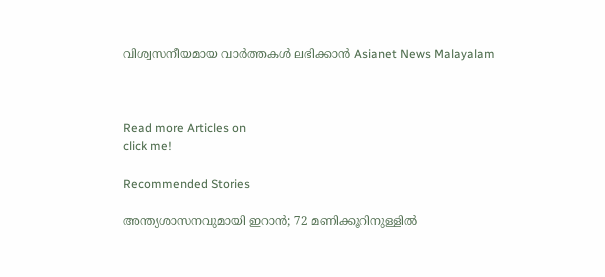വിശ്വസനീയമായ വാർത്തകൾ ലഭിക്കാൻ Asianet News Malayalam



Read more Articles on
click me!

Recommended Stories

അന്ത്യശാസനവുമായി ഇറാൻ; 72 മണിക്കൂറിനുള്ളിൽ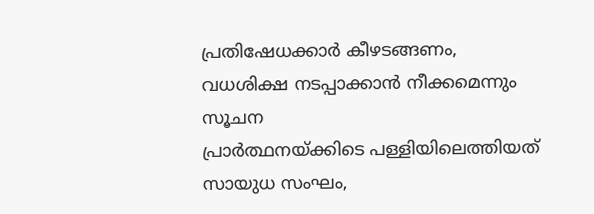പ്രതിഷേധക്കാർ കീഴടങ്ങണം, വധശിക്ഷ നടപ്പാക്കാൻ നീക്കമെന്നും സൂചന
പ്രാർത്ഥനയ്ക്കിടെ പള്ളിയിലെത്തിയത് സായുധ സംഘം,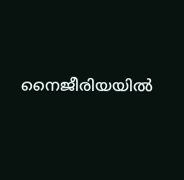നൈജീരിയയിൽ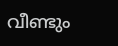വീണ്ടും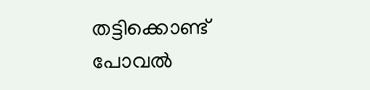തട്ടിക്കൊണ്ട് പോവൽ